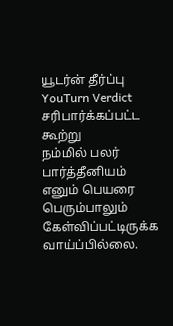யூடர்ன் தீர்ப்பு
YouTurn Verdict
சரிபார்க்கப்பட்ட கூற்று
நம்மில் பலர் பார்த்தீனியம் எனும் பெயரை பெரும்பாலும் கேள்விப்பட்டிருக்க வாய்ப்பில்லை.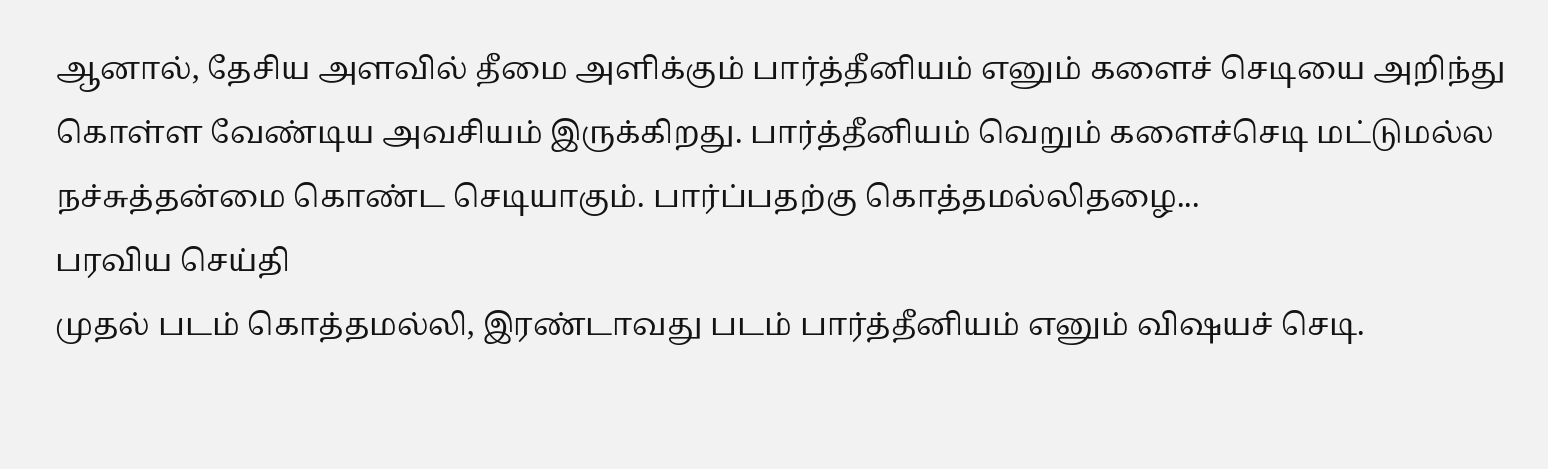ஆனால், தேசிய அளவில் தீமை அளிக்கும் பார்த்தீனியம் எனும் களைச் செடியை அறிந்து கொள்ள வேண்டிய அவசியம் இருக்கிறது. பார்த்தீனியம் வெறும் களைச்செடி மட்டுமல்ல நச்சுத்தன்மை கொண்ட செடியாகும். பார்ப்பதற்கு கொத்தமல்லிதழை...
பரவிய செய்தி
முதல் படம் கொத்தமல்லி, இரண்டாவது படம் பார்த்தீனியம் எனும் விஷயச் செடி.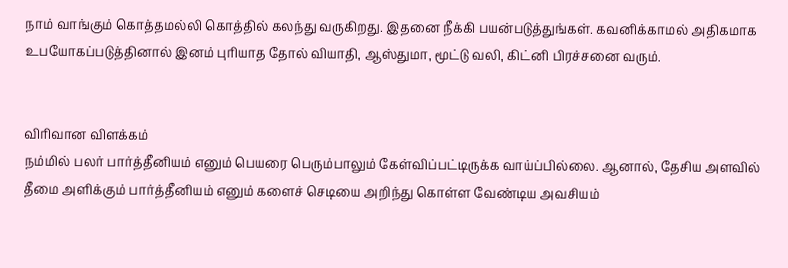நாம் வாங்கும் கொத்தமல்லி கொத்தில் கலந்து வருகிறது. இதனை நீக்கி பயன்படுத்துங்கள். கவனிக்காமல் அதிகமாக உபயோகப்படுத்தினால் இனம் புரியாத தோல் வியாதி, ஆஸ்துமா, மூட்டு வலி, கிட்னி பிரச்சனை வரும்.


விரிவான விளக்கம்
நம்மில் பலர் பார்த்தீனியம் எனும் பெயரை பெரும்பாலும் கேள்விப்பட்டிருக்க வாய்ப்பில்லை. ஆனால், தேசிய அளவில் தீமை அளிக்கும் பார்த்தீனியம் எனும் களைச் செடியை அறிந்து கொள்ள வேண்டிய அவசியம்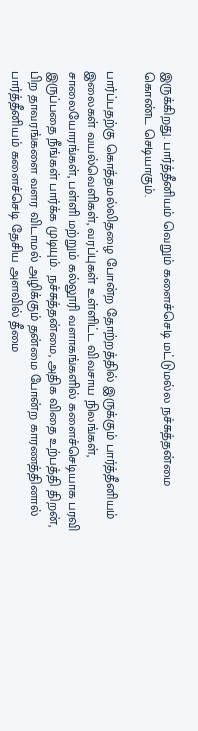இருக்கிறது. பார்த்தீனியம் வெறும் களைச்செடி மட்டுமல்ல நச்சுத்தன்மை கொண்ட செடியாகும்.

பார்ப்பதற்கு கொத்தமல்லிதழை போன்ற தோற்றத்தில் இருக்கும் பார்த்தீனியம் இலைகள் வயல்வெளிகள், வரப்புகள் உள்ளிட்ட விவசாய நிலங்கள், சாலையோரங்கள், பள்ளி மற்றும் கல்லூரி வளாகங்களில் களைச்செடியாக பரவி இருப்பதை நீங்கள் பார்க்க முடியும். நச்சுத்தன்மை, அதிக விதை உற்பத்தி திறன், பிற தாவரங்களை வளர விடாமல் அழிக்கும் தன்மை போன்ற காரணத்தினால் பார்த்தீனியம் களைச்செடி தேசிய அளவில் தீமை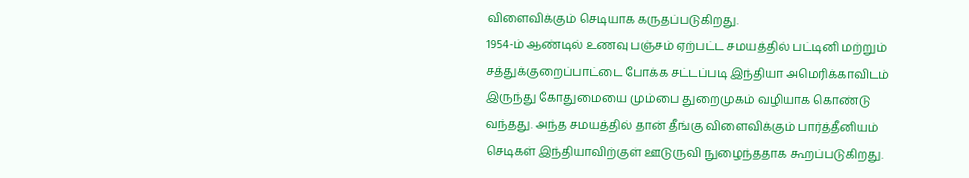விளைவிக்கும் செடியாக கருதப்படுகிறது.
1954-ம் ஆண்டில் உணவு பஞ்சம் ஏற்பட்ட சமயத்தில் பட்டினி மற்றும் சத்துக்குறைப்பாட்டை போக்க சட்டப்படி இந்தியா அமெரிக்காவிடம் இருந்து கோதுமையை மும்பை துறைமுகம் வழியாக கொண்டு வந்தது. அந்த சமயத்தில் தான் தீங்கு விளைவிக்கும் பார்த்தீனியம் செடிகள் இந்தியாவிற்குள் ஊடுருவி நுழைந்ததாக கூறப்படுகிறது.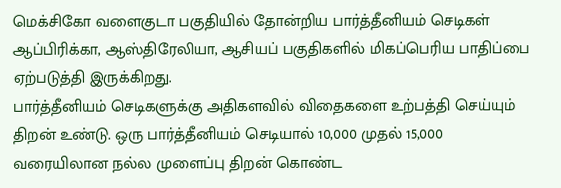மெக்சிகோ வளைகுடா பகுதியில் தோன்றிய பார்த்தீனியம் செடிகள் ஆப்பிரிக்கா, ஆஸ்திரேலியா, ஆசியப் பகுதிகளில் மிகப்பெரிய பாதிப்பை ஏற்படுத்தி இருக்கிறது.
பார்த்தீனியம் செடிகளுக்கு அதிகளவில் விதைகளை உற்பத்தி செய்யும் திறன் உண்டு. ஒரு பார்த்தீனியம் செடியால் 10,000 முதல் 15,000 வரையிலான நல்ல முளைப்பு திறன் கொண்ட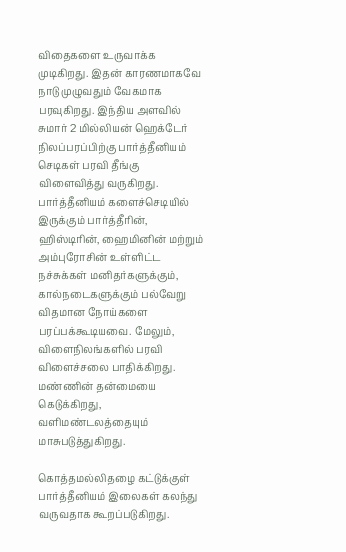விதைகளை உருவாக்க முடிகிறது. இதன் காரணமாகவே நாடு முழுவதும் வேகமாக பரவுகிறது. இந்திய அளவில் சுமார் 2 மில்லியன் ஹெக்டேர் நிலப்பரப்பிற்கு பார்த்தீனியம் செடிகள் பரவி தீங்கு விளைவித்து வருகிறது.
பார்த்தீனியம் களைச்செடியில் இருக்கும் பார்த்தீரின், ஹிஸ்டிரின், ஹைமினின் மற்றும் அம்புரோசின் உள்ளிட்ட நச்சுக்கள் மனிதர்களுக்கும், கால்நடைகளுக்கும் பல்வேறு விதமான நோய்களை பரப்பக்கூடியவை. மேலும், விளைநிலங்களில் பரவி விளைச்சலை பாதிக்கிறது. மண்ணின் தன்மையை கெடுக்கிறது, வளிமண்டலத்தையும் மாசுபடுத்துகிறது.

கொத்தமல்லிதழை கட்டுக்குள் பார்த்தீனியம் இலைகள் கலந்து வருவதாக கூறப்படுகிறது.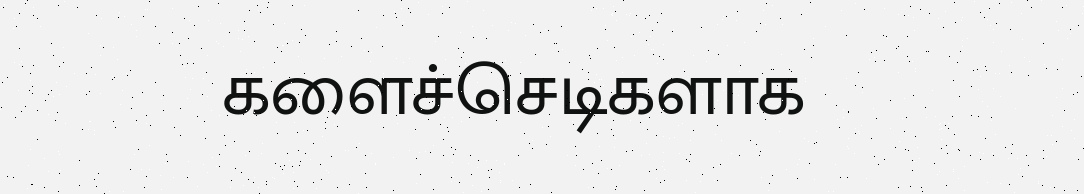களைச்செடிகளாக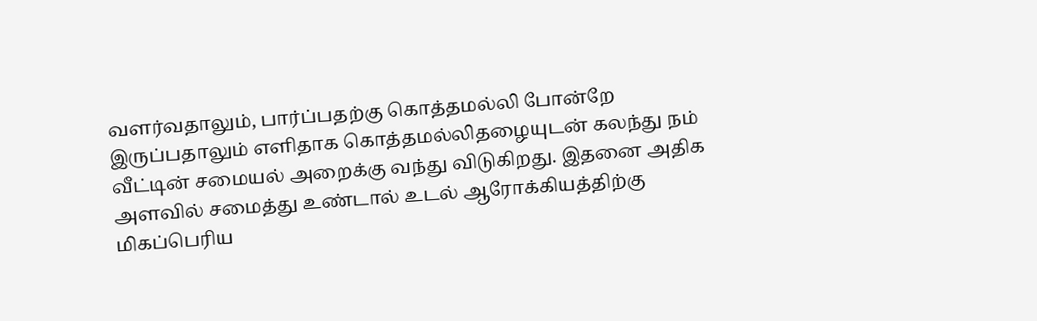வளர்வதாலும், பார்ப்பதற்கு கொத்தமல்லி போன்றே இருப்பதாலும் எளிதாக கொத்தமல்லிதழையுடன் கலந்து நம் வீட்டின் சமையல் அறைக்கு வந்து விடுகிறது. இதனை அதிக அளவில் சமைத்து உண்டால் உடல் ஆரோக்கியத்திற்கு மிகப்பெரிய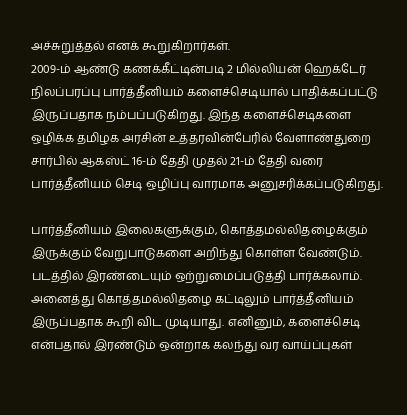அச்சுறுத்தல் எனக் கூறுகிறார்கள்.
2009-ம் ஆண்டு கணக்கீட்டின்படி 2 மில்லியன் ஹெக்டேர் நிலப்பரப்பு பார்த்தீனியம் களைச்செடியால் பாதிக்கப்பட்டு இருப்பதாக நம்பப்படுகிறது. இந்த களைச்செடிகளை ஒழிக்க தமிழக அரசின் உத்தரவின்பேரில் வேளாண்துறை சார்பில் ஆகஸ்ட் 16-ம் தேதி முதல் 21-ம் தேதி வரை பார்த்தீனியம் செடி ஒழிப்பு வாரமாக அனுசரிக்கப்படுகிறது.

பார்த்தீனியம் இலைகளுக்கும், கொத்தமல்லிதழைக்கும் இருக்கும் வேறுபாடுகளை அறிந்து கொள்ள வேண்டும். படத்தில் இரண்டையும் ஒற்றுமைப்படுத்தி பார்க்கலாம். அனைத்து கொத்தமல்லிதழை கட்டிலும் பார்த்தீனியம் இருப்பதாக கூறி விட முடியாது. எனினும், களைச்செடி என்பதால் இரண்டும் ஒன்றாக கலந்து வர வாய்ப்புகள்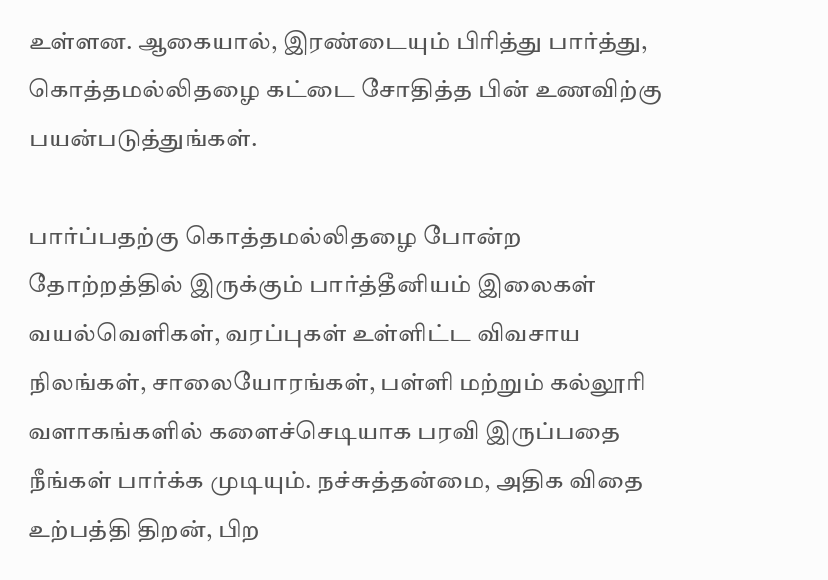உள்ளன. ஆகையால், இரண்டையும் பிரித்து பார்த்து, கொத்தமல்லிதழை கட்டை சோதித்த பின் உணவிற்கு பயன்படுத்துங்கள்.

பார்ப்பதற்கு கொத்தமல்லிதழை போன்ற தோற்றத்தில் இருக்கும் பார்த்தீனியம் இலைகள் வயல்வெளிகள், வரப்புகள் உள்ளிட்ட விவசாய நிலங்கள், சாலையோரங்கள், பள்ளி மற்றும் கல்லூரி வளாகங்களில் களைச்செடியாக பரவி இருப்பதை நீங்கள் பார்க்க முடியும். நச்சுத்தன்மை, அதிக விதை உற்பத்தி திறன், பிற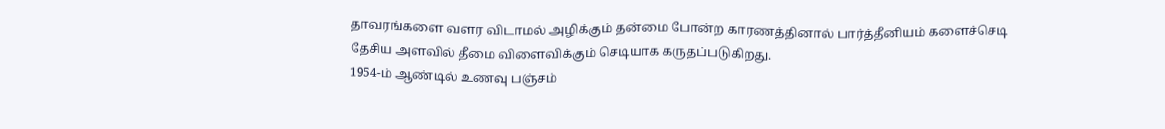தாவரங்களை வளர விடாமல் அழிக்கும் தன்மை போன்ற காரணத்தினால் பார்த்தீனியம் களைச்செடி தேசிய அளவில் தீமை விளைவிக்கும் செடியாக கருதப்படுகிறது.
1954-ம் ஆண்டில் உணவு பஞ்சம்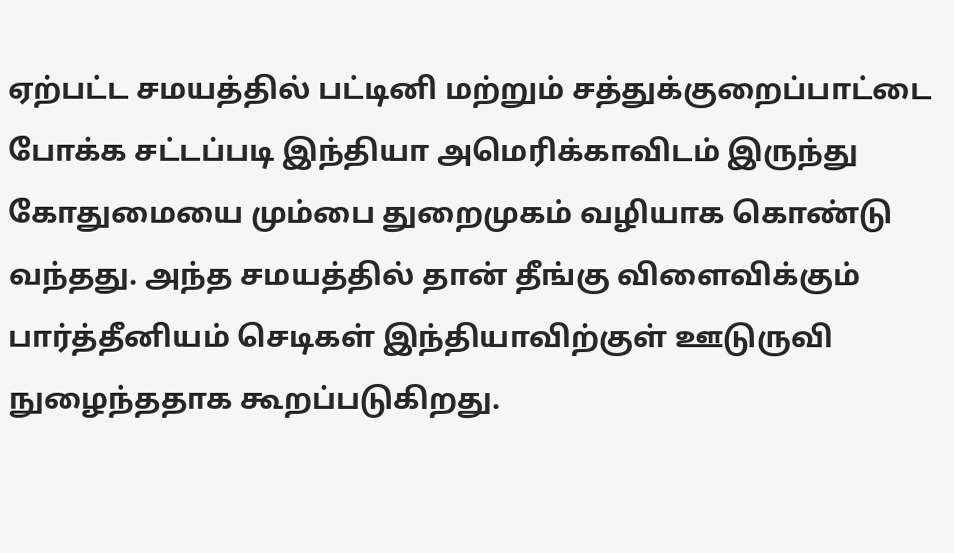ஏற்பட்ட சமயத்தில் பட்டினி மற்றும் சத்துக்குறைப்பாட்டை போக்க சட்டப்படி இந்தியா அமெரிக்காவிடம் இருந்து கோதுமையை மும்பை துறைமுகம் வழியாக கொண்டு வந்தது. அந்த சமயத்தில் தான் தீங்கு விளைவிக்கும் பார்த்தீனியம் செடிகள் இந்தியாவிற்குள் ஊடுருவி நுழைந்ததாக கூறப்படுகிறது.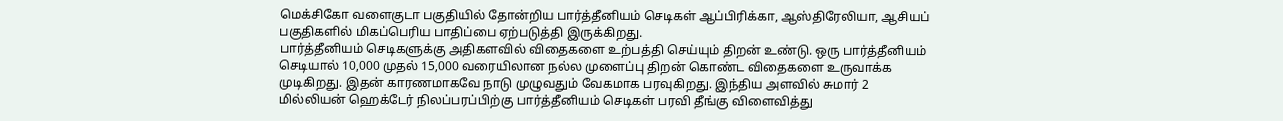மெக்சிகோ வளைகுடா பகுதியில் தோன்றிய பார்த்தீனியம் செடிகள் ஆப்பிரிக்கா, ஆஸ்திரேலியா, ஆசியப் பகுதிகளில் மிகப்பெரிய பாதிப்பை ஏற்படுத்தி இருக்கிறது.
பார்த்தீனியம் செடிகளுக்கு அதிகளவில் விதைகளை உற்பத்தி செய்யும் திறன் உண்டு. ஒரு பார்த்தீனியம் செடியால் 10,000 முதல் 15,000 வரையிலான நல்ல முளைப்பு திறன் கொண்ட விதைகளை உருவாக்க முடிகிறது. இதன் காரணமாகவே நாடு முழுவதும் வேகமாக பரவுகிறது. இந்திய அளவில் சுமார் 2 மில்லியன் ஹெக்டேர் நிலப்பரப்பிற்கு பார்த்தீனியம் செடிகள் பரவி தீங்கு விளைவித்து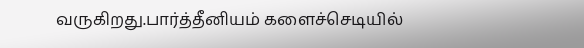வருகிறது.பார்த்தீனியம் களைச்செடியில்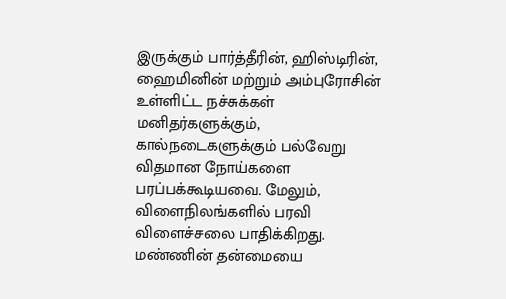இருக்கும் பார்த்தீரின், ஹிஸ்டிரின், ஹைமினின் மற்றும் அம்புரோசின் உள்ளிட்ட நச்சுக்கள் மனிதர்களுக்கும், கால்நடைகளுக்கும் பல்வேறு விதமான நோய்களை பரப்பக்கூடியவை. மேலும், விளைநிலங்களில் பரவி விளைச்சலை பாதிக்கிறது. மண்ணின் தன்மையை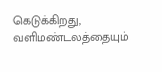கெடுக்கிறது, வளிமண்டலத்தையும்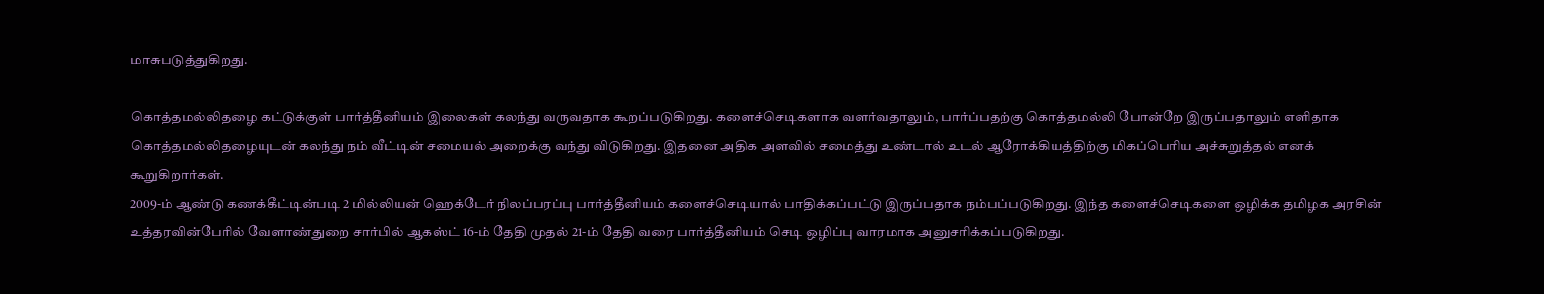மாசுபடுத்துகிறது.

கொத்தமல்லிதழை கட்டுக்குள் பார்த்தீனியம் இலைகள் கலந்து வருவதாக கூறப்படுகிறது. களைச்செடிகளாக வளர்வதாலும், பார்ப்பதற்கு கொத்தமல்லி போன்றே இருப்பதாலும் எளிதாக கொத்தமல்லிதழையுடன் கலந்து நம் வீட்டின் சமையல் அறைக்கு வந்து விடுகிறது. இதனை அதிக அளவில் சமைத்து உண்டால் உடல் ஆரோக்கியத்திற்கு மிகப்பெரிய அச்சுறுத்தல் எனக் கூறுகிறார்கள்.
2009-ம் ஆண்டு கணக்கீட்டின்படி 2 மில்லியன் ஹெக்டேர் நிலப்பரப்பு பார்த்தீனியம் களைச்செடியால் பாதிக்கப்பட்டு இருப்பதாக நம்பப்படுகிறது. இந்த களைச்செடிகளை ஒழிக்க தமிழக அரசின் உத்தரவின்பேரில் வேளாண்துறை சார்பில் ஆகஸ்ட் 16-ம் தேதி முதல் 21-ம் தேதி வரை பார்த்தீனியம் செடி ஒழிப்பு வாரமாக அனுசரிக்கப்படுகிறது.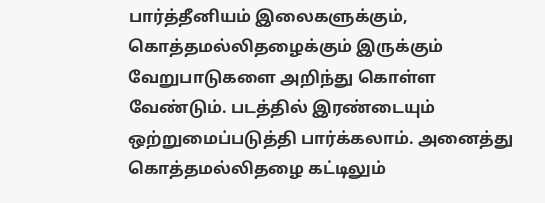பார்த்தீனியம் இலைகளுக்கும், கொத்தமல்லிதழைக்கும் இருக்கும் வேறுபாடுகளை அறிந்து கொள்ள வேண்டும். படத்தில் இரண்டையும் ஒற்றுமைப்படுத்தி பார்க்கலாம். அனைத்து கொத்தமல்லிதழை கட்டிலும்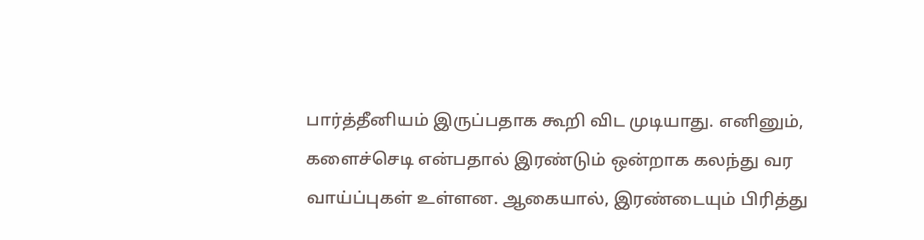பார்த்தீனியம் இருப்பதாக கூறி விட முடியாது. எனினும், களைச்செடி என்பதால் இரண்டும் ஒன்றாக கலந்து வர வாய்ப்புகள் உள்ளன. ஆகையால், இரண்டையும் பிரித்து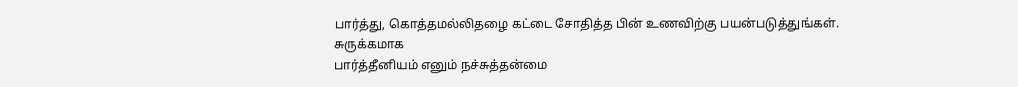பார்த்து, கொத்தமல்லிதழை கட்டை சோதித்த பின் உணவிற்கு பயன்படுத்துங்கள்.
சுருக்கமாக
பார்த்தீனியம் எனும் நச்சுத்தன்மை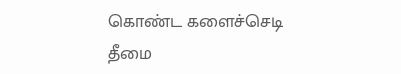கொண்ட களைச்செடி தீமை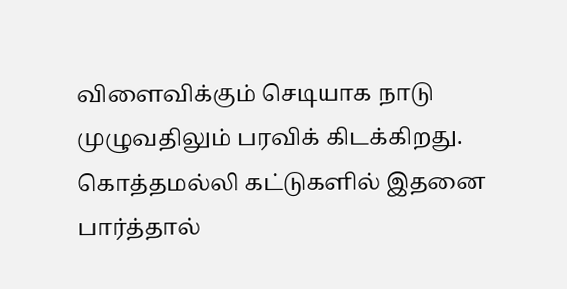விளைவிக்கும் செடியாக நாடு முழுவதிலும் பரவிக் கிடக்கிறது. கொத்தமல்லி கட்டுகளில் இதனை பார்த்தால்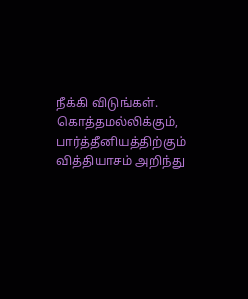நீக்கி விடுங்கள். கொத்தமல்லிக்கும், பார்த்தீனியத்திற்கும் வித்தியாசம் அறிந்து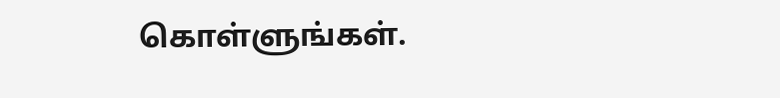கொள்ளுங்கள்.